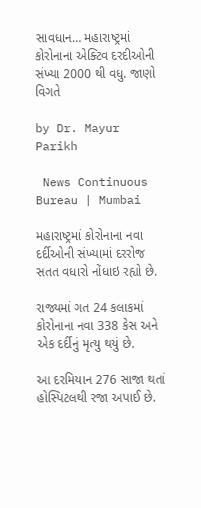સાવધાન… મહારાષ્ટ્રમાં કોરોનાના એક્ટિવ દરદીઓની સંખ્યા 2000 થી વધુ. જાણો વિગતે

by Dr. Mayur Parikh

 News Continuous Bureau | Mumbai

મહારાષ્ટ્રમાં કોરોનાના નવા દર્દીઓની સંખ્યામાં દરરોજ સતત વધારો નોંધાઇ રહ્યો છે.

રાજ્યમાં ગત 24 કલાકમાં કોરોનાના નવા 338 કેસ અને એક દર્દીનું મૃત્યુ થયું છે.

આ દરમિયાન 276 સાજા થતાં હોસ્પિટલથી રજા અપાઈ છે.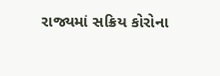રાજ્યમાં સક્રિય કોરોના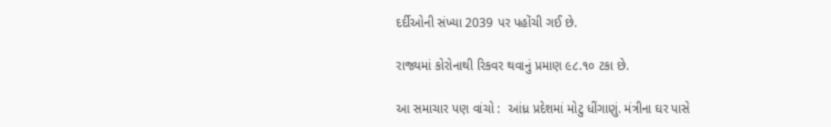દર્દીઓની સંખ્યા 2039 પર પહોંચી ગઈ છે.

રાજ્યમાં કોરોનાથી રિકવર થવાનું પ્રમાણ ૯૮.૧૦ ટકા છે.

આ સમાચાર પણ વાંચો :  આંધ્ર પ્રદેશમાં મોટુ ધીંગાણું. મંત્રીના ઘર પાસે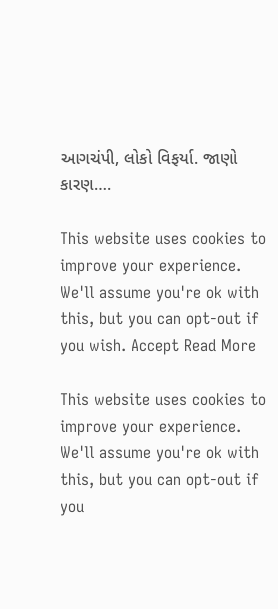આગચંપી, લોકો વિફર્યા. જાણો કારણ….

This website uses cookies to improve your experience. We'll assume you're ok with this, but you can opt-out if you wish. Accept Read More

This website uses cookies to improve your experience. We'll assume you're ok with this, but you can opt-out if you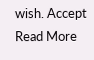wish. Accept Read More